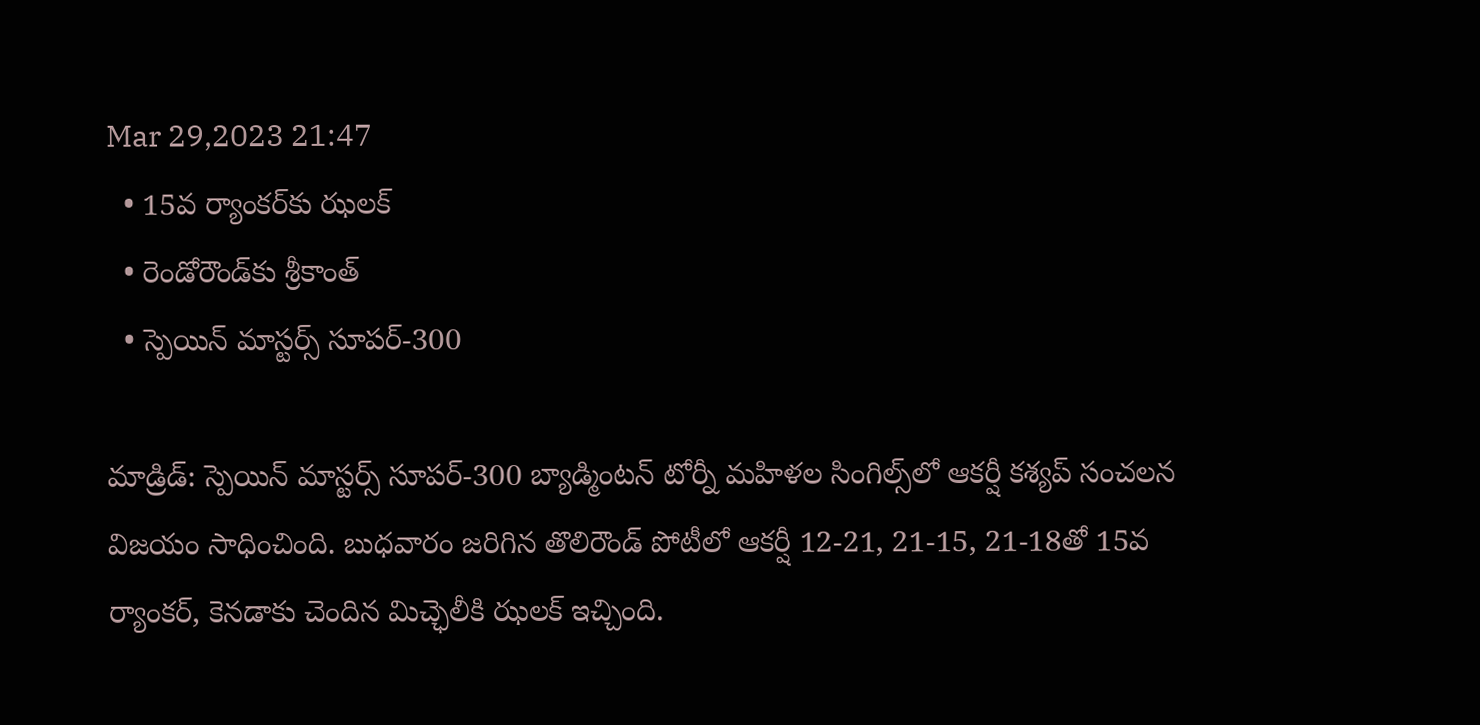Mar 29,2023 21:47
  • 15వ ర్యాంకర్‌కు ఝలక్‌
  • రెండోరౌండ్‌కు శ్రీకాంత్‌
  • స్పెయిన్‌ మాస్టర్స్‌ సూపర్‌-300

మాడ్రిడ్‌: స్పెయిన్‌ మాస్టర్స్‌ సూపర్‌-300 బ్యాడ్మింటన్‌ టోర్నీ మహిళల సింగిల్స్‌లో ఆకర్షీ కశ్యప్‌ సంచలన విజయం సాధించింది. బుధవారం జరిగిన తొలిరౌండ్‌ పోటీలో ఆకర్షీ 12-21, 21-15, 21-18తో 15వ ర్యాంకర్‌, కెనడాకు చెందిన మిచ్ఛెలీకి ఝలక్‌ ఇచ్చింది.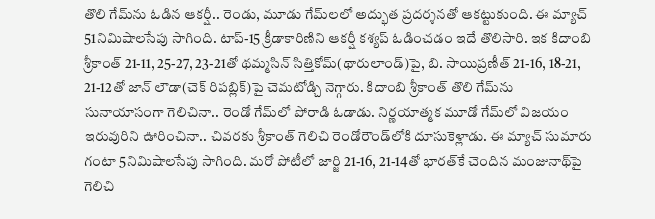తొలి గేమ్‌ను ఓడిన ఆకర్షీ.. రెండు, మూడు గేమ్‌లలో అద్భుత ప్రదర్శనతో ఆకట్టుకుంది. ఈ మ్యాచ్‌ 51నిమిషాలసేపు సాగింది. టాప్‌-15 క్రీడాకారిణిని ఆకర్షీ కశ్యప్‌ ఓడించడం ఇదే తొలిసారి. ఇక కిదాంబి శ్రీకాంత్‌ 21-11, 25-27, 23-21తో థమ్మసిన్‌ సిత్తికోమ్‌(థారులాండ్‌)పై, బి. సాయిప్రణీత్‌ 21-16, 18-21, 21-12తో జాన్‌ లౌడా(చెక్‌ రిపబ్లిక్‌)పై చెమటోడ్చి నెగ్గారు. కిదాంబి శ్రీకాంత్‌ తొలి గేమ్‌ను సునాయాసంగా గెలిచినా.. రెండో గేమ్‌లో పోరాడి ఓడాడు. నిర్ణయాత్మక మూడో గేమ్‌లో విజయం ఇరువురిని ఊరించినా.. చివరకు శ్రీకాంత్‌ గెలిచి రెండోరౌండ్‌లోకి దూసుకెళ్లాడు. ఈ మ్యాచ్‌ సుమారు గంటా 5నిమిషాలసేపు సాగింది. మరో పోటీలో జార్జి 21-16, 21-14తో భారత్‌కే చెందిన మంజునాథ్‌పై గెలిచి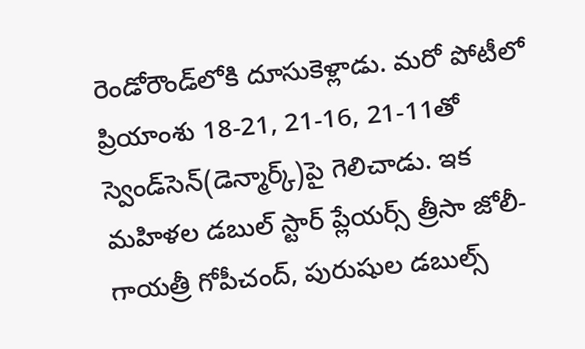రెండోరౌండ్‌లోకి దూసుకెళ్లాడు. మరో పోటీలో ప్రియాంశు 18-21, 21-16, 21-11తో స్వెండ్‌సెన్‌(డెన్మార్క్‌)పై గెలిచాడు. ఇక మహిళల డబుల్‌ స్టార్‌ ప్లేయర్స్‌ త్రీసా జోలీ-గాయత్రీ గోపీచంద్‌, పురుషుల డబుల్స్‌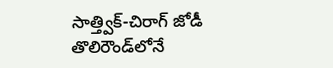సాత్త్విక్‌-చిరాగ్‌ జోడీ తొలిరౌండ్‌లోనే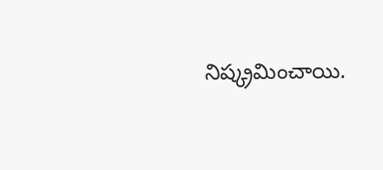నిష్క్రమించాయి.